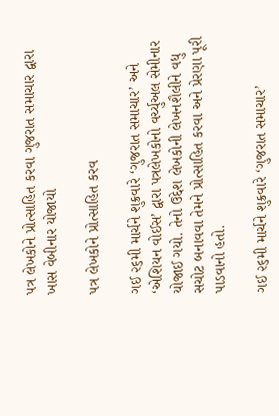પત્ર લેખકોને પ્રોત્સાહિત કરવા ગુજરાત સમાચાર દ્વારા ખાસ વેબીનાર યોજાયો

પત્ર લેખકોને પ્રોત્સાહિત કરવ

ગઈ ૨૬મી માર્ચને શુક્રવારે ‘ગુજરાત સમાચાર’ અને ‘એશિયન વોઈસ’ દ્વારા પત્રલેખકોનો વર્ચ્યુઅલ સેમીનાર યોજાઈ ગયો. તેનો ઉદ્દેશ લેખકોની લેખનશૈલીને વધુ સચોટ બનાવવા તેમને પ્રોત્સાહિત કરવા અને પ્રેરણા પૂરી પાડવાનો હતો.

ગઈ ૨૬મી માર્ચને શુક્રવારે ‘ગુજરાત સમાચાર’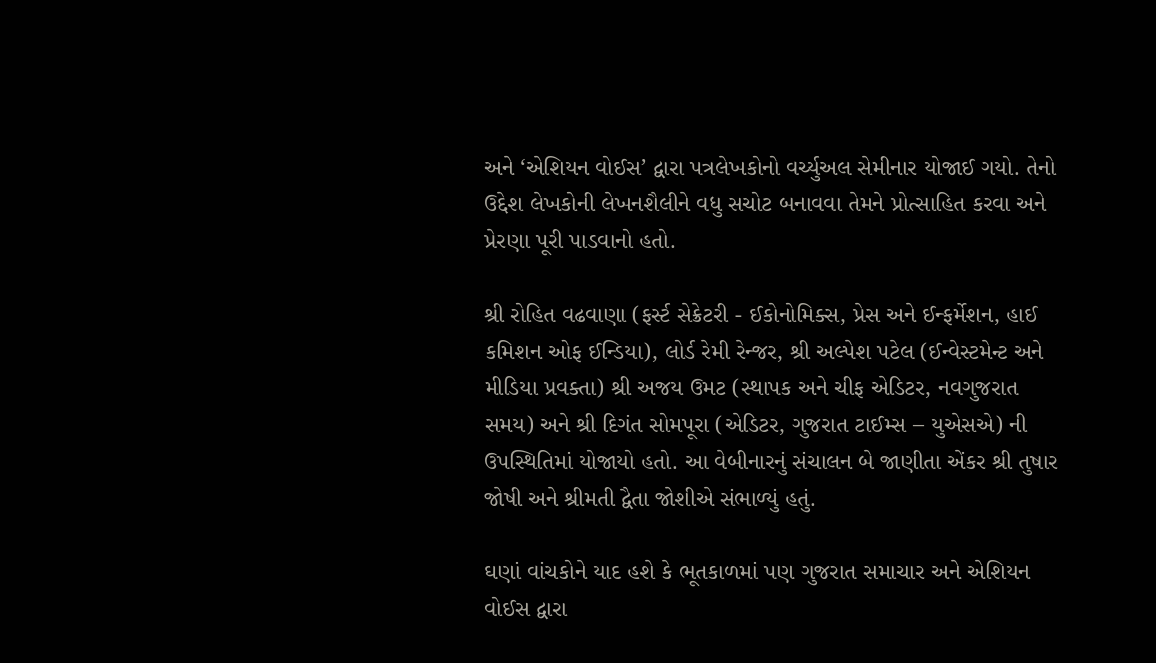અને ‘એશિયન વોઈસ’ દ્વારા પત્રલેખકોનો વર્ચ્યુઅલ સેમીનાર યોજાઈ ગયો. તેનો ઉદ્દેશ લેખકોની લેખનશૈલીને વધુ સચોટ બનાવવા તેમને પ્રોત્સાહિત કરવા અને પ્રેરણા પૂરી પાડવાનો હતો.

શ્રી રોહિત વઢવાણા (ફર્સ્ટ સેક્રેટરી - ઈકોનોમિક્સ, પ્રેસ અને ઈન્ફર્મેશન, હાઈ કમિશન ઓફ ઈન્ડિયા), લોર્ડ રેમી રેન્જર, શ્રી અલ્પેશ પટેલ (ઈન્વેસ્ટમેન્ટ અને મીડિયા પ્રવક્તા) શ્રી અજય ઉમટ (સ્થાપક અને ચીફ એડિટર, નવગુજરાત સમય) અને શ્રી દિગંત સોમપૂરા (એડિટર, ગુજરાત ટાઈમ્સ – યુએસએ) ની ઉપસ્થિતિમાં યોજાયો હતો. આ વેબીનારનું સંચાલન બે જાણીતા એંકર શ્રી તુષાર જોષી અને શ્રીમતી દ્વૈતા જોશીએ સંભાળ્યું હતું.

ઘણાં વાંચકોને યાદ હશે કે ભૂતકાળમાં પણ ગુજરાત સમાચાર અને એશિયન વોઈસ દ્વારા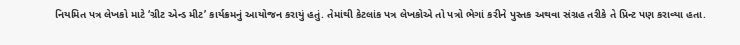નિયમિત પત્ર લેખકો માટે ‘ગ્રીટ એન્ડ મીટ’ કાર્યક્રમનું આયોજન કરાયું હતું. તેમાંથી કેટલાંક પત્ર લેખકોએ તો પત્રો ભેગાં કરીને પુસ્તક અથવા સંગ્રહ તરીકે તે પ્રિન્ટ પણ કરાવ્યા હતા.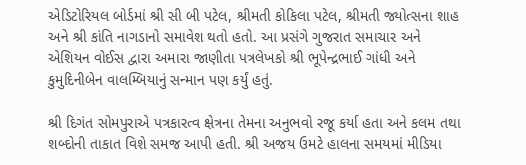એડિટોરિયલ બોર્ડમાં શ્રી સી બી પટેલ, શ્રીમતી કોકિલા પટેલ, શ્રીમતી જ્યોત્સના શાહ અને શ્રી કાંતિ નાગડાનો સમાવેશ થતો હતો. આ પ્રસંગે ગુજરાત સમાચાર અને એશિયન વોઈસ દ્વારા અમારા જાણીતા પત્રલેખકો શ્રી ભૂપેન્દ્રભાઈ ગાંધી અને કુમુદિનીબેન વાલમ્બિયાનું સન્માન પણ કર્યું હતું.

શ્રી દિગંત સોમપુરાએ પત્રકારત્વ ક્ષેત્રના તેમના અનુભવો રજૂ કર્યા હતા અને કલમ તથા શબ્દોની તાકાત વિશે સમજ આપી હતી. શ્રી અજય ઉમટે હાલના સમયમાં મીડિયા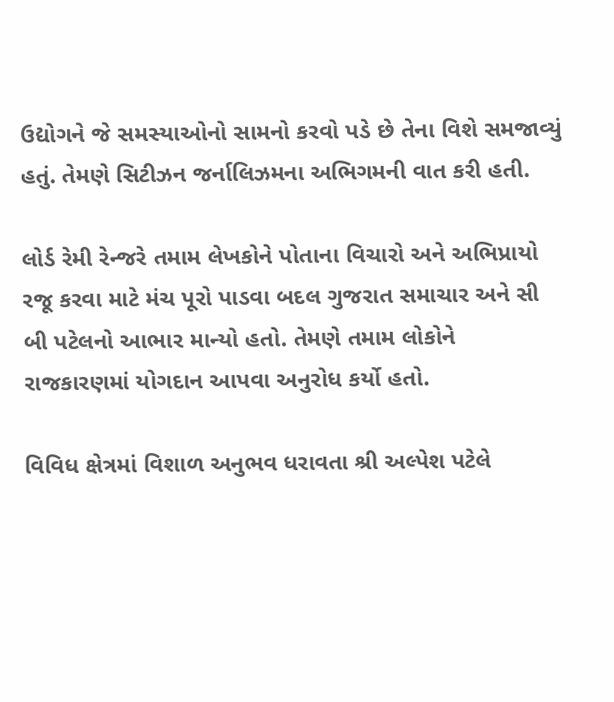ઉદ્યોગને જે સમસ્યાઓનો સામનો કરવો પડે છે તેના વિશે સમજાવ્યું હતું. તેમણે સિટીઝન જર્નાલિઝમના અભિગમની વાત કરી હતી.

લોર્ડ રેમી રેન્જરે તમામ લેખકોને પોતાના વિચારો અને અભિપ્રાયો રજૂ કરવા માટે મંચ પૂરો પાડવા બદલ ગુજરાત સમાચાર અને સી બી પટેલનો આભાર માન્યો હતો. તેમણે તમામ લોકોને રાજકારણમાં યોગદાન આપવા અનુરોધ કર્યો હતો.

વિવિધ ક્ષેત્રમાં વિશાળ અનુભવ ધરાવતા શ્રી અલ્પેશ પટેલે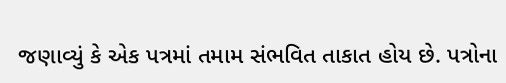જણાવ્યું કે એક પત્રમાં તમામ સંભવિત તાકાત હોય છે. પત્રોના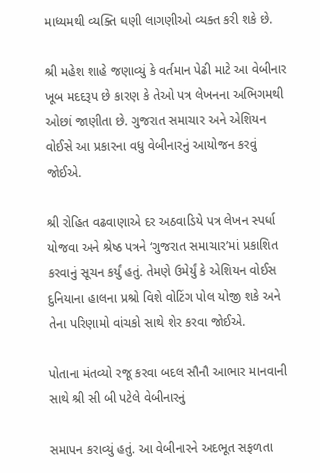માધ્યમથી વ્યક્તિ ઘણી લાગણીઓ વ્યક્ત કરી શકે છે.

શ્રી મહેશ શાહે જણાવ્યું કે વર્તમાન પેઢી માટે આ વેબીનાર ખૂબ મદદરૂપ છે કારણ કે તેઓ પત્ર લેખનના અભિગમથી ઓછાં જાણીતા છે. ગુજરાત સમાચાર અને એશિયન વોઈસે આ પ્રકારના વધુ વેબીનારનું આયોજન કરવું જોઈએ.

શ્રી રોહિત વઢવાણાએ દર અઠવાડિયે પત્ર લેખન સ્પર્ધા યોજવા અને શ્રેષ્ઠ પત્રને ‘ગુજરાત સમાચાર’માં પ્રકાશિત કરવાનું સૂચન કર્યું હતું. તેમણે ઉમેર્યું કે એશિયન વોઈસ દુનિયાના હાલના પ્રશ્રો વિશે વોટિંગ પોલ યોજી શકે અને તેના પરિણામો વાંચકો સાથે શેર કરવા જોઈએ.

પોતાના મંતવ્યો રજૂ કરવા બદલ સૌનૌ આભાર માનવાની સાથે શ્રી સી બી પટેલે વેબીનારનું

સમાપન કરાવ્યું હતું. આ વેબીનારને અદભૂત સફળતા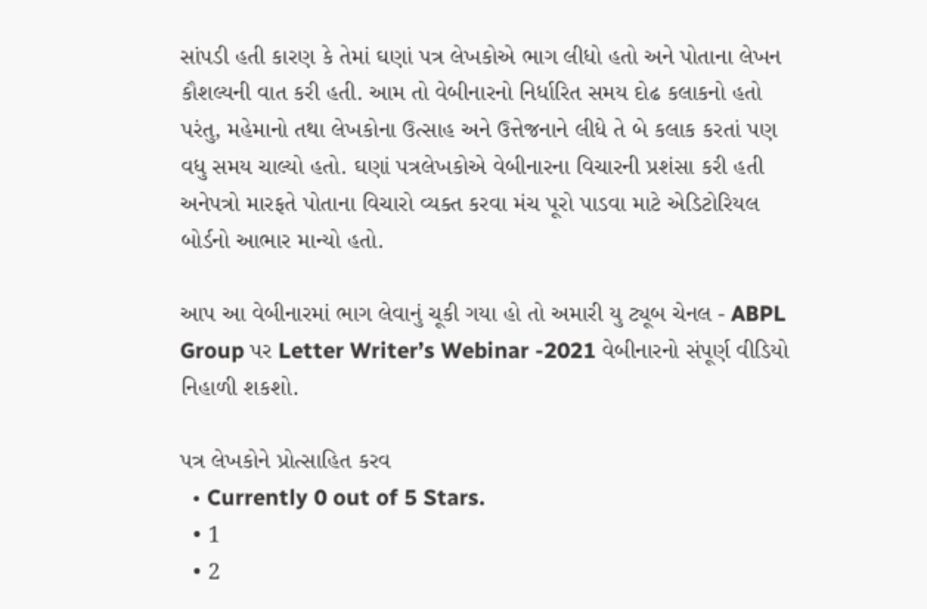સાંપડી હતી કારણ કે તેમાં ઘણાં પત્ર લેખકોએ ભાગ લીધો હતો અને પોતાના લેખન કૌશલ્યની વાત કરી હતી. આમ તો વેબીનારનો નિર્ધારિત સમય દોઢ કલાકનો હતો પરંતુ, મહેમાનો તથા લેખકોના ઉત્સાહ અને ઉત્તેજનાને લીધે તે બે કલાક કરતાં પણ વધુ સમય ચાલ્યો હતો. ઘણાં પત્રલેખકોએ વેબીનારના વિચારની પ્રશંસા કરી હતી અનેપત્રો મારફતે પોતાના વિચારો વ્યક્ત કરવા મંચ પૂરો પાડવા માટે એડિટોરિયલ બોર્ડનો આભાર માન્યો હતો.

આપ આ વેબીનારમાં ભાગ લેવાનું ચૂકી ગયા હો તો અમારી યુ ટ્યૂબ ચેનલ - ABPL Group પર Letter Writer’s Webinar -2021 વેબીનારનો સંપૂર્ણ વીડિયો નિહાળી શકશો.

પત્ર લેખકોને પ્રોત્સાહિત કરવ
  • Currently 0 out of 5 Stars.
  • 1
  • 2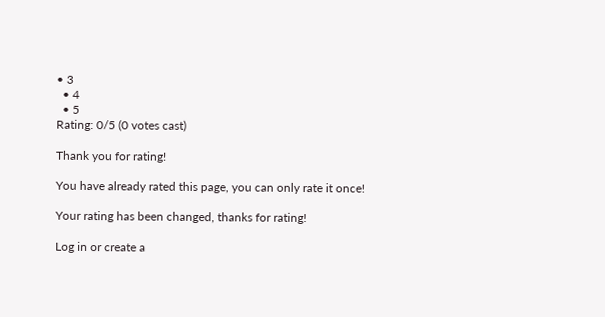• 3
  • 4
  • 5
Rating: 0/5 (0 votes cast)

Thank you for rating!

You have already rated this page, you can only rate it once!

Your rating has been changed, thanks for rating!

Log in or create a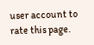user account to rate this page.